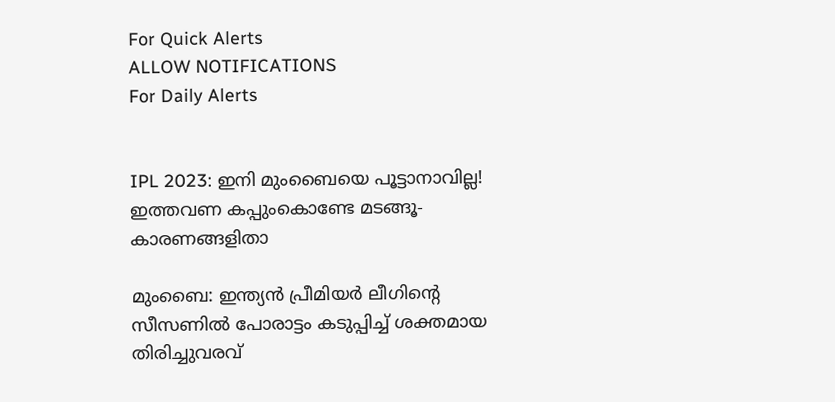For Quick Alerts
ALLOW NOTIFICATIONS
For Daily Alerts


IPL 2023: ഇനി മുംബൈയെ പൂട്ടാനാവില്ല! ഇത്തവണ കപ്പുംകൊണ്ടേ മടങ്ങൂ- കാരണങ്ങളിതാ

മുംബൈ: ഇന്ത്യന്‍ പ്രീമിയര്‍ ലീഗിന്റെ സീസണില്‍ പോരാട്ടം കടുപ്പിച്ച് ശക്തമായ തിരിച്ചുവരവ്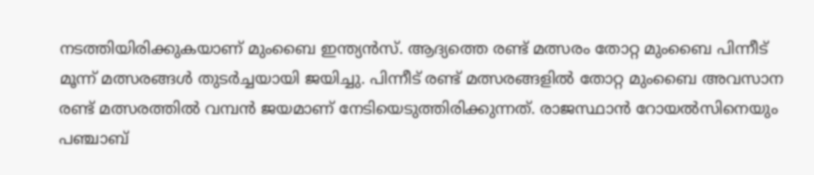നടത്തിയിരിക്കുകയാണ് മുംബൈ ഇന്ത്യന്‍സ്. ആദ്യത്തെ രണ്ട് മത്സരം തോറ്റ മുംബൈ പിന്നീട് മൂന്ന് മത്സരങ്ങള്‍ തുടര്‍ച്ചയായി ജയിച്ചു. പിന്നീട് രണ്ട് മത്സരങ്ങളില്‍ തോറ്റ മുംബൈ അവസാന രണ്ട് മത്സരത്തില്‍ വമ്പന്‍ ജയമാണ് നേടിയെടുത്തിരിക്കുന്നത്. രാജസ്ഥാന്‍ റോയല്‍സിനെയും പഞ്ചാബ്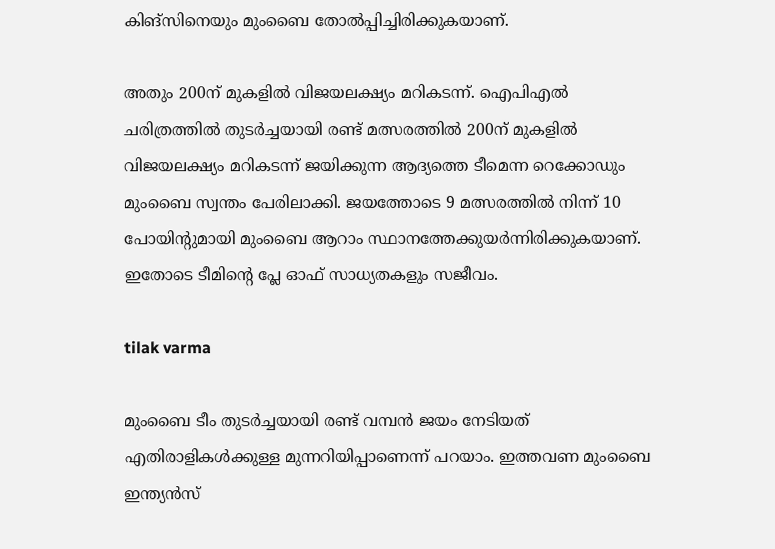കിങ്‌സിനെയും മുംബൈ തോല്‍പ്പിച്ചിരിക്കുകയാണ്.

അതും 200ന് മുകളില്‍ വിജയലക്ഷ്യം മറികടന്ന്. ഐപിഎല്‍ ചരിത്രത്തില്‍ തുടര്‍ച്ചയായി രണ്ട് മത്സരത്തില്‍ 200ന് മുകളില്‍ വിജയലക്ഷ്യം മറികടന്ന് ജയിക്കുന്ന ആദ്യത്തെ ടീമെന്ന റെക്കോഡും മുംബൈ സ്വന്തം പേരിലാക്കി. ജയത്തോടെ 9 മത്സരത്തില്‍ നിന്ന് 10 പോയിന്റുമായി മുംബൈ ആറാം സ്ഥാനത്തേക്കുയര്‍ന്നിരിക്കുകയാണ്. ഇതോടെ ടീമിന്റെ പ്ലേ ഓഫ് സാധ്യതകളും സജീവം.

tilak varma

മുംബൈ ടീം തുടര്‍ച്ചയായി രണ്ട് വമ്പന്‍ ജയം നേടിയത് എതിരാളികള്‍ക്കുള്ള മുന്നറിയിപ്പാണെന്ന് പറയാം. ഇത്തവണ മുംബൈ ഇന്ത്യന്‍സ്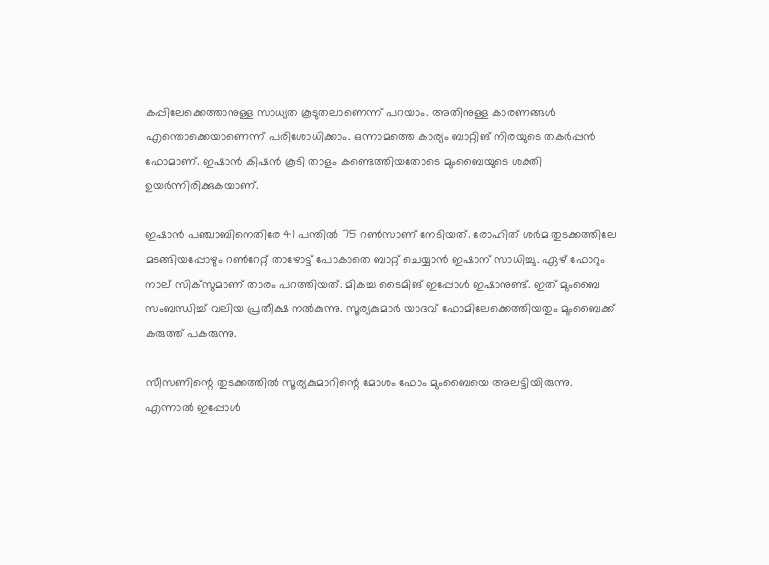കപ്പിലേക്കെത്താനുള്ള സാധ്യത കൂടുതലാണെന്ന് പറയാം. അതിനുള്ള കാരണങ്ങള്‍ എന്തൊക്കെയാണെന്ന് പരിശോധിക്കാം. ഒന്നാമത്തെ കാര്യം ബാറ്റിങ് നിരയുടെ തകര്‍പ്പന്‍ ഫോമാണ്. ഇഷാന്‍ കിഷന്‍ കൂടി താളം കണ്ടെത്തിയതോടെ മുംബൈയുടെ ശക്തി ഉയര്‍ന്നിരിക്കുകയാണ്.

ഇഷാന്‍ പഞ്ചാബിനെതിരേ 41 പന്തില്‍ 75 റണ്‍സാണ് നേടിയത്. രോഹിത് ശര്‍മ തുടക്കത്തിലേ മടങ്ങിയപ്പോഴും റണ്‍റേറ്റ് താഴോട്ട് പോകാതെ ബാറ്റ് ചെയ്യാന്‍ ഇഷാന് സാധിച്ചു. ഏഴ് ഫോറും നാല് സിക്‌സുമാണ് താരം പറത്തിയത്. മികച്ച ടൈമിങ് ഇപ്പോള്‍ ഇഷാനുണ്ട്. ഇത് മുംബൈ സംബന്ധിച്ച് വലിയ പ്രതീക്ഷ നല്‍കുന്നു. സൂര്യകുമാര്‍ യാദവ് ഫോമിലേക്കെത്തിയതും മുംബൈക്ക് കരുത്ത് പകരുന്നു.

സീസണിന്റെ തുടക്കത്തില്‍ സൂര്യകുമാറിന്റെ മോശം ഫോം മുംബൈയെ അലട്ടിയിരുന്നു. എന്നാല്‍ ഇപ്പോള്‍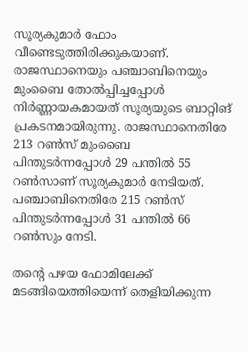സൂര്യകുമാര്‍ ഫോം വീണ്ടെടുത്തിരിക്കുകയാണ്. രാജസ്ഥാനെയും പഞ്ചാബിനെയും മുംബൈ തോല്‍പ്പിച്ചപ്പോള്‍ നിര്‍ണ്ണായകമായത് സൂര്യയുടെ ബാറ്റിങ് പ്രകടനമായിരുന്നു. രാജസ്ഥാനെതിരേ 213 റണ്‍സ് മുംബൈ പിന്തുടര്‍ന്നപ്പോള്‍ 29 പന്തില്‍ 55 റണ്‍സാണ് സൂര്യകുമാര്‍ നേടിയത്. പഞ്ചാബിനെതിരേ 215 റണ്‍സ് പിന്തുടര്‍ന്നപ്പോള്‍ 31 പന്തില്‍ 66 റണ്‍സും നേടി.

തന്റെ പഴയ ഫോമിലേക്ക് മടങ്ങിയെത്തിയെന്ന് തെളിയിക്കുന്ന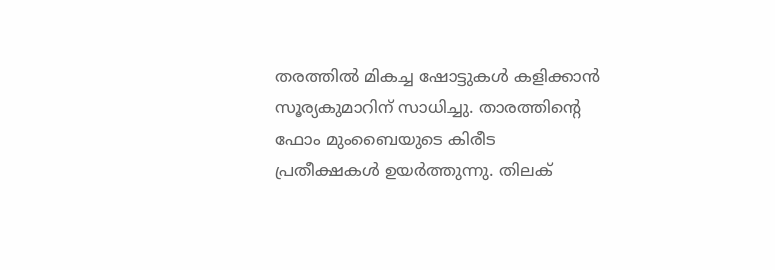തരത്തില്‍ മികച്ച ഷോട്ടുകള്‍ കളിക്കാന്‍ സൂര്യകുമാറിന് സാധിച്ചു. താരത്തിന്റെ ഫോം മുംബൈയുടെ കിരീട പ്രതീക്ഷകള്‍ ഉയര്‍ത്തുന്നു. തിലക്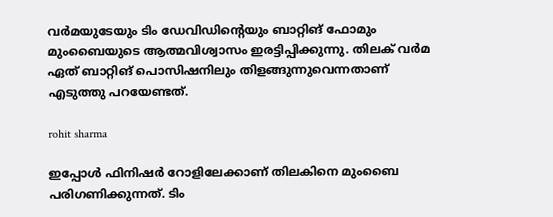വര്‍മയുടേയും ടിം ഡേവിഡിന്റെയും ബാറ്റിങ് ഫോമും മുംബൈയുടെ ആത്മവിശ്വാസം ഇരട്ടിപ്പിക്കുന്നു. തിലക് വര്‍മ ഏത് ബാറ്റിങ് പൊസിഷനിലും തിളങ്ങുന്നുവെന്നതാണ് എടുത്തു പറയേണ്ടത്.

rohit sharma

ഇപ്പോള്‍ ഫിനിഷര്‍ റോളിലേക്കാണ് തിലകിനെ മുംബൈ പരിഗണിക്കുന്നത്. ടിം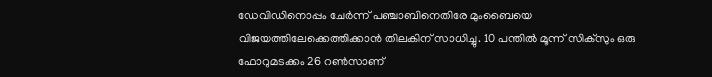ഡേവിഡിനൊപ്പം ചേര്‍ന്ന് പഞ്ചാബിനെതിരേ മുംബൈയെ വിജയത്തിലേക്കെത്തിക്കാന്‍ തിലകിന് സാധിച്ചു. 10 പന്തില്‍ മൂന്ന് സിക്‌സും ഒരു ഫോറുമടക്കം 26 റണ്‍സാണ്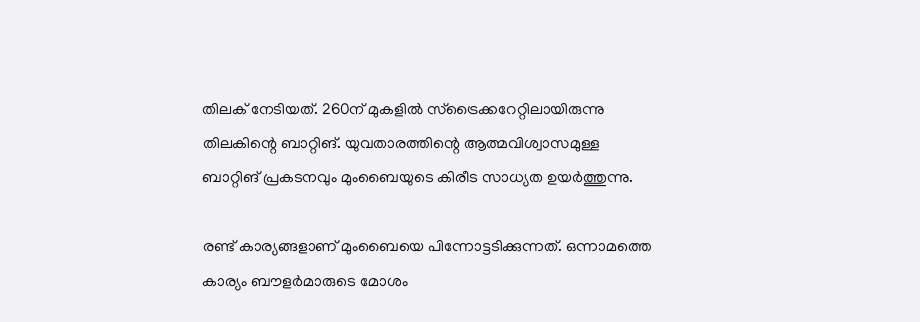തിലക് നേടിയത്. 260ന് മുകളില്‍ സ്‌ട്രൈക്കറേറ്റിലായിരുന്നു തിലകിന്റെ ബാറ്റിങ്. യുവതാരത്തിന്റെ ആത്മവിശ്വാസമുള്ള ബാറ്റിങ് പ്രകടനവും മുംബൈയുടെ കിരീട സാധ്യത ഉയര്‍ത്തുന്നു.

രണ്ട് കാര്യങ്ങളാണ് മുംബൈയെ പിന്നോട്ടടിക്കുന്നത്. ഒന്നാമത്തെ കാര്യം ബൗളര്‍മാരുടെ മോശം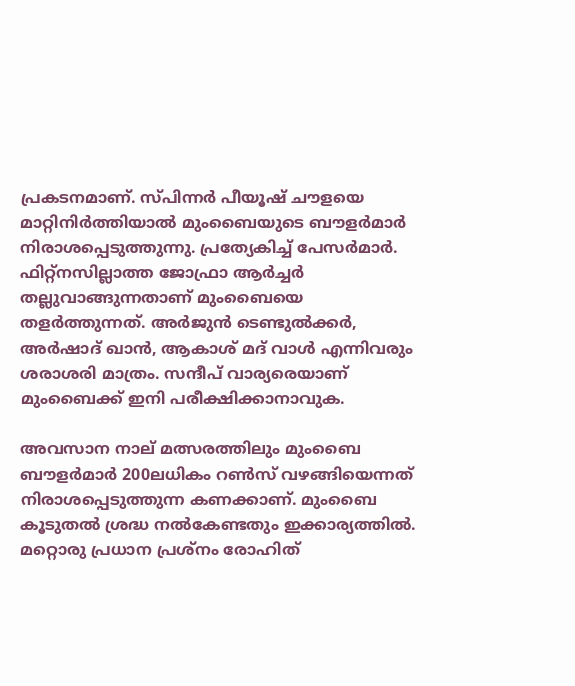പ്രകടനമാണ്. സ്പിന്നര്‍ പീയൂഷ് ചൗളയെ മാറ്റിനിര്‍ത്തിയാല്‍ മുംബൈയുടെ ബൗളര്‍മാര്‍ നിരാശപ്പെടുത്തുന്നു. പ്രത്യേകിച്ച് പേസര്‍മാര്‍. ഫിറ്റ്‌നസില്ലാത്ത ജോഫ്രാ ആര്‍ച്ചര്‍ തല്ലുവാങ്ങുന്നതാണ് മുംബൈയെ തളര്‍ത്തുന്നത്. അര്‍ജുന്‍ ടെണ്ടുല്‍ക്കര്‍, അര്‍ഷാദ് ഖാന്‍, ആകാശ് മദ് വാള്‍ എന്നിവരും ശരാശരി മാത്രം. സന്ദീപ് വാര്യരെയാണ് മുംബൈക്ക് ഇനി പരീക്ഷിക്കാനാവുക.

അവസാന നാല് മത്സരത്തിലും മുംബൈ ബൗളര്‍മാര്‍ 200ലധികം റണ്‍സ് വഴങ്ങിയെന്നത് നിരാശപ്പെടുത്തുന്ന കണക്കാണ്. മുംബൈ കൂടുതല്‍ ശ്രദ്ധ നല്‍കേണ്ടതും ഇക്കാര്യത്തില്‍. മറ്റൊരു പ്രധാന പ്രശ്‌നം രോഹിത്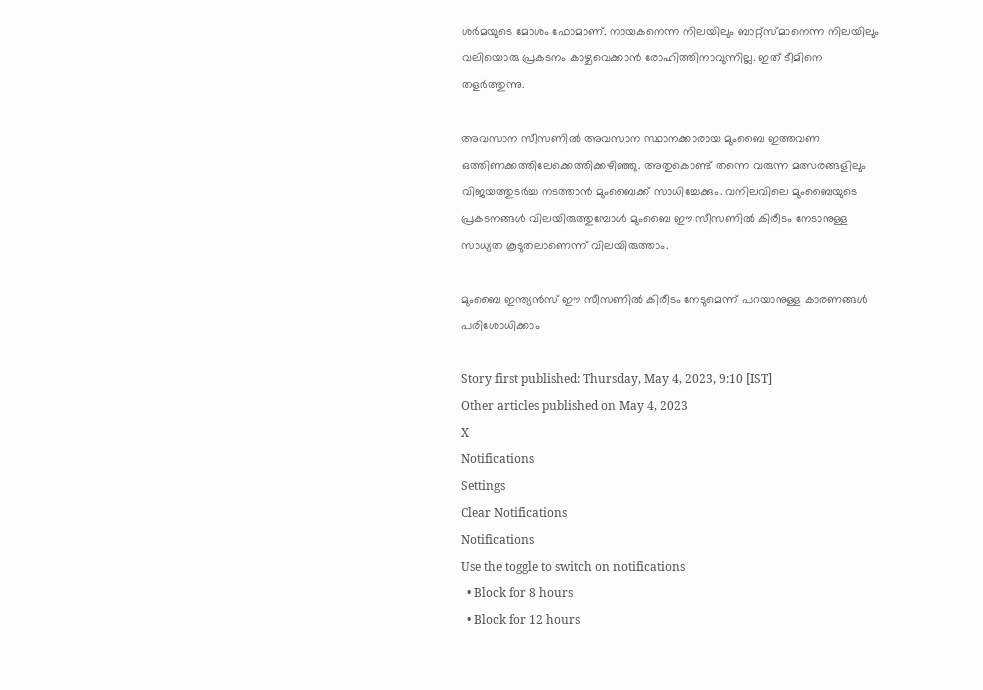ശര്‍മയുടെ മോശം ഫോമാണ്. നായകനെന്ന നിലയിലും ബാറ്റ്‌സ്മാനെന്ന നിലയിലും വലിയൊരു പ്രകടനം കാഴ്ചവെക്കാന്‍ രോഹിത്തിനാവുന്നില്ല. ഇത് ടീമിനെ തളര്‍ത്തുന്നു.

അവസാന സീസണില്‍ അവസാന സ്ഥാനക്കാരായ മുംബൈ ഇത്തവണ ഒത്തിണക്കത്തിലേക്കെത്തിക്കഴിഞ്ഞു. അതുകൊണ്ട് തന്നെ വരുന്ന മത്സരങ്ങളിലും വിജയത്തുടര്‍ച്ച നടത്താന്‍ മുംബൈക്ക് സാധിച്ചേക്കും. വനിലവിലെ മുംബൈയുടെ പ്രകടനങ്ങള്‍ വിലയിരുത്തുമ്പോള്‍ മുംബൈ ഈ സീസണില്‍ കിരീടം നേടാനുള്ള സാധ്യത കൂടുതലാണെന്ന് വിലയിരുത്താം.

മുംബൈ ഇന്ത്യന്‍സ് ഈ സീസണില്‍ കിരീടം നേടുമെന്ന് പറയാനുള്ള കാരണങ്ങള്‍ പരിശോധിക്കാം

Story first published: Thursday, May 4, 2023, 9:10 [IST]
Other articles published on May 4, 2023
X
Notifications
Settings
Clear Notifications
Notifications
Use the toggle to switch on notifications
  • Block for 8 hours
  • Block for 12 hours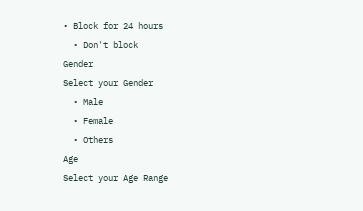• Block for 24 hours
  • Don't block
Gender
Select your Gender
  • Male
  • Female
  • Others
Age
Select your Age Range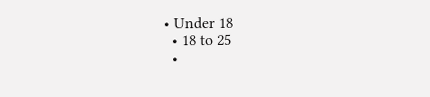• Under 18
  • 18 to 25
  •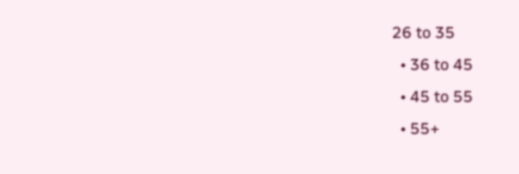26 to 35
  • 36 to 45
  • 45 to 55
  • 55+